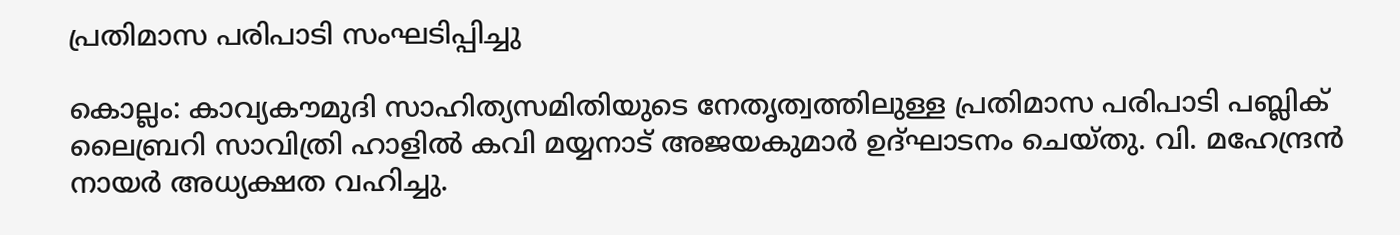പ്രതിമാസ പരിപാടി സംഘടിപ്പിച്ചു

കൊല്ലം: കാവ്യകൗമുദി സാഹിത്യസമിതിയുടെ നേതൃത്വത്തിലുള്ള പ്രതിമാസ പരിപാടി പബ്ലിക് ലൈബ്രറി സാവിത്രി ഹാളില്‍ കവി മയ്യനാട് അജയകുമാര്‍ ഉദ്ഘാടനം ചെയ്തു. വി. മഹേന്ദ്രന്‍ നായര്‍ അധ്യക്ഷത വഹിച്ചു.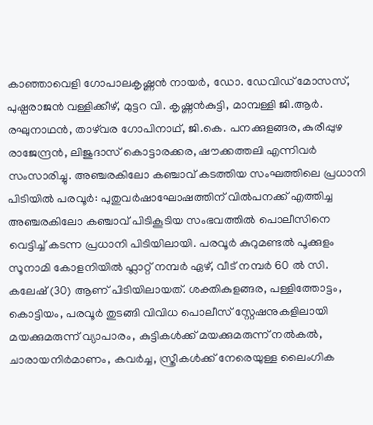കാഞ്ഞാവെളി ഗോപാലകൃഷ്ണന്‍ നായര്‍, ഡോ. ഡേവിഡ് മോസസ്, പുഷ്പരാജന്‍ വള്ളിക്കീഴ്, മുട്ടറ വി. കൃഷ്ണന്‍കുട്ടി, മാമ്പള്ളി ജി.ആര്‍. രഘുനാഥന്‍, താഴ്‌വര ഗോപിനാഥ്, ജി.കെ. പനക്കുളങ്ങര, കുരീപ്പുഴ രാജേന്ദ്രന്‍, ലിജുദാസ് കൊട്ടാരക്കര, ഷൗക്കത്തലി എന്നിവര്‍ സംസാരിച്ചു. അഞ്ചരകിലോ കഞ്ചാവ് കടത്തിയ സംഘത്തിലെ പ്രധാനി പിടിയിൽ പരവൂർ: പുതുവർഷാഘോഷത്തിന് വിൽപനക്ക് എത്തിച്ച അഞ്ചരകിലോ കഞ്ചാവ് പിടികൂടിയ സംഭവത്തിൽ പൊലീസിനെ വെട്ടിച്ച് കടന്ന പ്രധാനി പിടിയിലായി. പരവൂർ കുറുമണ്ടൽ പൂക്കുളം സൂനാമി കോളനിയിൽ ഫ്ലാറ്റ് നമ്പർ ഏഴ്, വീട് നമ്പർ 60 ൽ സി. കലേഷ് (30) ആണ് പിടിയിലായത്. ശക്തികുളങ്ങര, പള്ളിത്തോട്ടം, കൊട്ടിയം, പരവൂർ തുടങ്ങി വിവിധ പൊലീസ് സ്റ്റേഷനുകളിലായി മയക്കുമരുന്ന് വ്യാപാരം, കുട്ടികൾക്ക് മയക്കുമരുന്ന് നൽകൽ, ചാരായനിർമാണം, കവർച്ച, സ്ത്രീകൾക്ക് നേരെയുള്ള ലൈംഗിക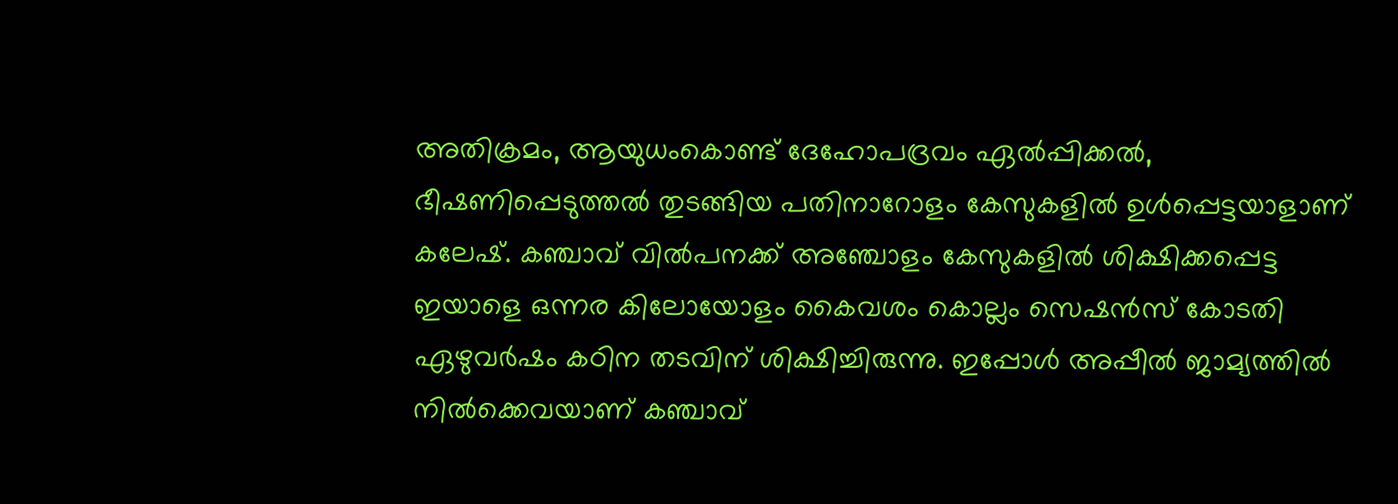അതിക്രമം, ആയുധംകൊണ്ട് ദേഹോപദ്രവം ഏൽപ്പിക്കൽ, ഭീഷണിപ്പെടുത്തൽ തുടങ്ങിയ പതിനാറോളം കേസുകളിൽ ഉൾപ്പെട്ടയാളാണ് കലേഷ്. കഞ്ചാവ് വിൽപനക്ക് അഞ്ചോളം കേസുകളിൽ ശിക്ഷിക്കപ്പെട്ട ഇയാളെ ഒന്നര കിലോയോളം കൈവശം കൊല്ലം സെഷൻസ് കോടതി ഏഴുവർഷം കഠിന തടവിന് ശിക്ഷിച്ചിരുന്നു. ഇപ്പോൾ അപ്പീൽ ജാമ്യത്തിൽ നിൽക്കെവയാണ് കഞ്ചാവ്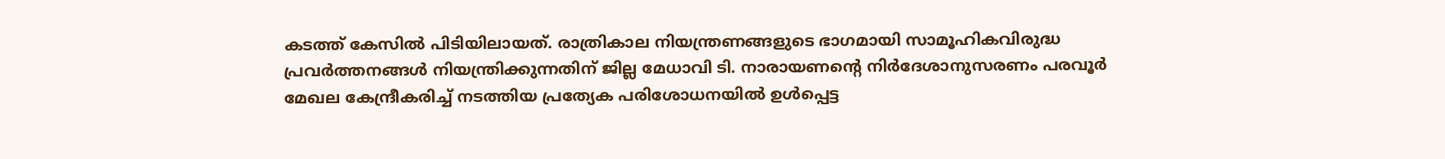കടത്ത് കേസിൽ പിടിയിലായത്. രാത്രികാല നിയന്ത്രണങ്ങളുടെ ഭാഗമായി സാമൂഹികവിരുദ്ധ പ്രവർത്തനങ്ങൾ നിയന്ത്രിക്കുന്നതിന് ജില്ല മേധാവി ടി. നാരായണന്‍റെ നിർദേശാനുസരണം പരവൂർ മേഖല കേന്ദ്രീകരിച്ച് നടത്തിയ പ്രത്യേക പരിശോധനയിൽ ഉൾപ്പെട്ട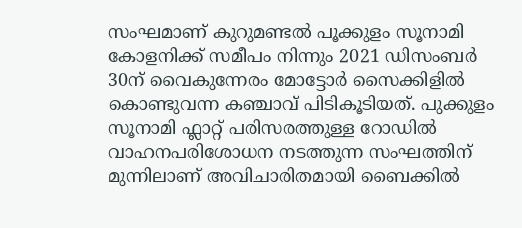സംഘമാണ് കുറുമണ്ടൽ പൂക്കുളം സൂനാമി കോളനിക്ക് സമീപം നിന്നും 2021 ഡിസംബർ 30ന് വൈകുന്നേരം മോട്ടോർ സൈക്കിളിൽ കൊണ്ടുവന്ന കഞ്ചാവ് പിടികൂടിയത്. പുക്കുളം സൂനാമി ഫ്ലാറ്റ് പരിസരത്തുള്ള റോഡിൽ വാഹനപരിശോധന നടത്തുന്ന സംഘത്തിന് മുന്നിലാണ് അവിചാരിതമായി ബൈക്കിൽ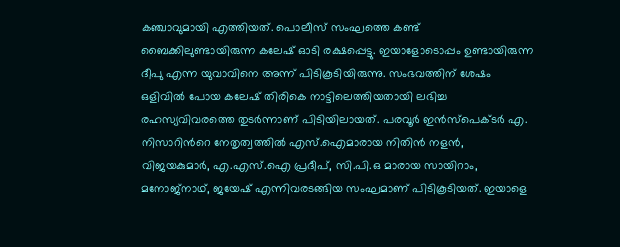കഞ്ചാവുമായി എത്തിയത്. പൊലീസ് സംഘത്തെ കണ്ട് ബൈക്കിലുണ്ടായിരുന്ന കലേഷ് ഓടി രക്ഷപ്പെട്ടു. ഇയാളോടൊപ്പം ഉണ്ടായിരുന്ന ദീപു എന്ന യുവാവിനെ അന്ന് പിടികൂടിയിരുന്നു. സംഭവത്തിന് ശേഷം ഒളിവിൽ പോയ കലേഷ് തിരികെ നാട്ടിലെത്തിയതായി ലഭിച്ച രഹസ്യവിവരത്തെ തുടർന്നാണ് പിടിയിലായത്. പരവൂർ ഇൻസ്പെക്ടർ എ. നിസാറിന്‍റെ നേതൃത്വത്തിൽ എസ്.ഐമാരായ നിതിൻ നളൻ, വിജയകുമാർ, എ.എസ്.ഐ പ്രദീപ്, സി.പി.ഒ മാരായ സായിറാം, മനോജ്നാഥ്, ജയേഷ് എന്നിവരടങ്ങിയ സംഘമാണ് പിടികൂടിയത്. ഇയാളെ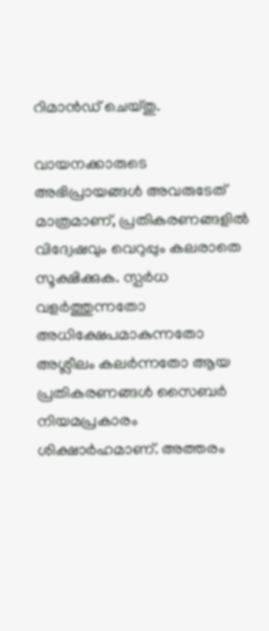റിമാൻഡ് ചെയ്തു.

വായനക്കാരുടെ അഭിപ്രായങ്ങള്‍ അവരുടേത് മാത്രമാണ്, പ്രതികരണങ്ങളിൽ വിദ്വേഷവും വെറുപ്പും കലരാതെ സൂക്ഷിക്കുക. സ്പർധ വളർത്തുന്നതോ അധിക്ഷേപമാകുന്നതോ അശ്ലീലം കലർന്നതോ ആയ പ്രതികരണങ്ങൾ സൈബർ നിയമപ്രകാരം ശിക്ഷാർഹമാണ്. അത്തരം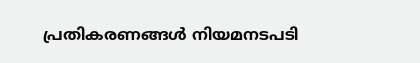പ്രതികരണങ്ങൾ നിയമനടപടി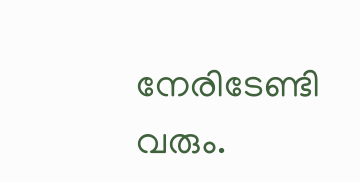നേരിടേണ്ടി വരും.